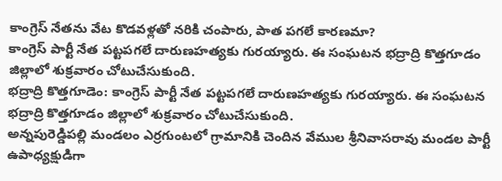కాంగ్రెస్ నేతను వేట కొడవళ్లతో నరికి చంపారు, పాత పగలే కారణమా?
కాంగ్రెస్ పార్టీ నేత పట్టపగలే దారుణహత్యకు గురయ్యారు. ఈ సంఘటన భద్రాద్రి కొత్తగూడం జిల్లాలో శుక్రవారం చోటుచేసుకుంది.
భద్రాద్రి కొత్తగూడెం: కాంగ్రెస్ పార్టీ నేత పట్టపగలే దారుణహత్యకు గురయ్యారు. ఈ సంఘటన భద్రాద్రి కొత్తగూడం జిల్లాలో శుక్రవారం చోటుచేసుకుంది.
అన్నపురెడ్డిపల్లి మండలం ఎర్రగుంటలో గ్రామానికి చెందిన వేముల శ్రీనివాసరావు మండల పార్టీ ఉపాధ్యక్షుడిగా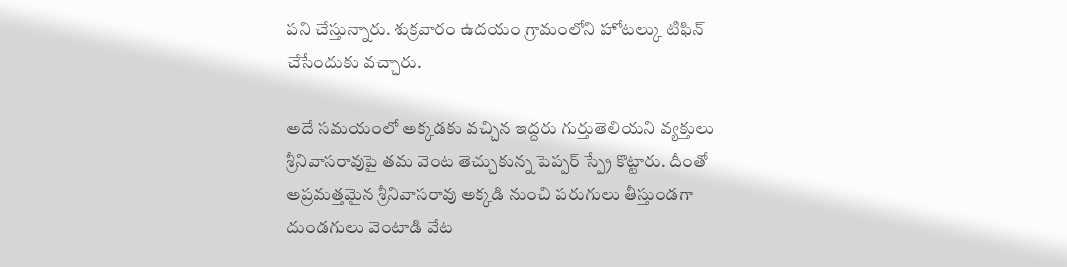పని చేస్తున్నారు. శుక్రవారం ఉదయం గ్రామంలోని హోటల్కు టిఫిన్ చేసేందుకు వచ్చారు.

అదే సమయంలో అక్కడకు వచ్చిన ఇద్దరు గుర్తుతెలియని వ్యక్తులు శ్రీనివాసరావుపై తమ వెంట తెచ్చుకున్న పెప్పర్ స్ప్రే కొట్టారు. దీంతో అప్రమత్తమైన శ్రీనివాసరావు అక్కడి నుంచి పరుగులు తీస్తుండగా దుండగులు వెంటాడి వేట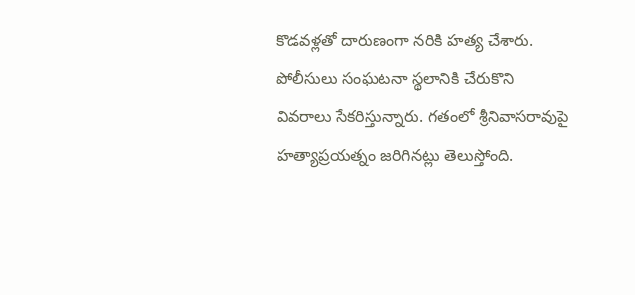కొడవళ్లతో దారుణంగా నరికి హత్య చేశారు.
పోలీసులు సంఘటనా స్థలానికి చేరుకొని వివరాలు సేకరిస్తున్నారు. గతంలో శ్రీనివాసరావుపై హత్యాప్రయత్నం జరిగినట్లు తెలుస్తోంది.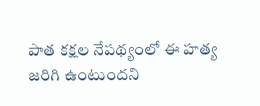పాత కక్షల నేపథ్యంలో ఈ హత్య జరిగి ఉంటుందని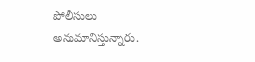పోలీసులు అనుమానిస్తున్నారు.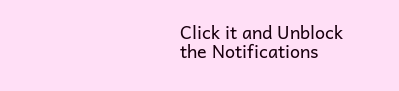Click it and Unblock the Notifications